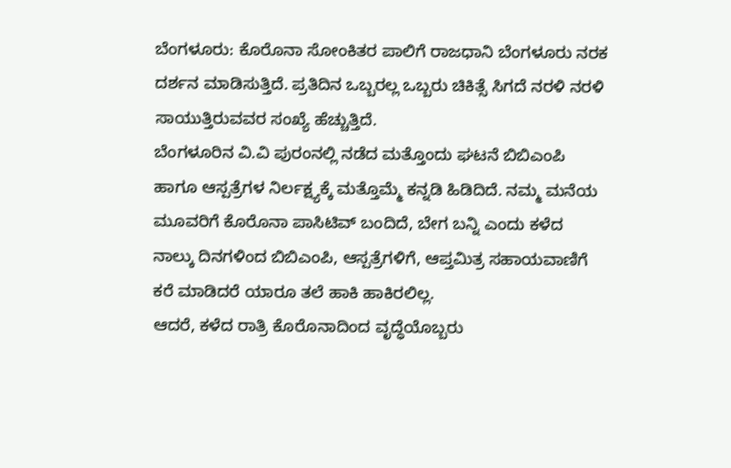ಬೆಂಗಳೂರು: ಕೊರೊನಾ ಸೋಂಕಿತರ ಪಾಲಿಗೆ ರಾಜಧಾನಿ ಬೆಂಗಳೂರು ನರಕ ದರ್ಶನ ಮಾಡಿಸುತ್ತಿದೆ. ಪ್ರತಿದಿನ ಒಬ್ಬರಲ್ಲ ಒಬ್ಬರು ಚಿಕಿತ್ಸೆ ಸಿಗದೆ ನರಳಿ ನರಳಿ ಸಾಯುತ್ತಿರುವವರ ಸಂಖ್ಯೆ ಹೆಚ್ಚುತ್ತಿದೆ.
ಬೆಂಗಳೂರಿನ ವಿ.ವಿ ಪುರಂನಲ್ಲಿ ನಡೆದ ಮತ್ತೊಂದು ಘಟನೆ ಬಿಬಿಎಂಪಿ ಹಾಗೂ ಆಸ್ಪತ್ರೆಗಳ ನಿರ್ಲಕ್ಷ್ಯಕ್ಕೆ ಮತ್ತೊಮ್ಮೆ ಕನ್ನಡಿ ಹಿಡಿದಿದೆ. ನಮ್ಮ ಮನೆಯ ಮೂವರಿಗೆ ಕೊರೊನಾ ಪಾಸಿಟಿವ್ ಬಂದಿದೆ, ಬೇಗ ಬನ್ನಿ ಎಂದು ಕಳೆದ ನಾಲ್ಕು ದಿನಗಳಿಂದ ಬಿಬಿಎಂಪಿ, ಆಸ್ಪತ್ರೆಗಳಿಗೆ, ಆಪ್ತಮಿತ್ರ ಸಹಾಯವಾಣಿಗೆ ಕರೆ ಮಾಡಿದರೆ ಯಾರೂ ತಲೆ ಹಾಕಿ ಹಾಕಿರಲಿಲ್ಲ.
ಆದರೆ, ಕಳೆದ ರಾತ್ರಿ ಕೊರೊನಾದಿಂದ ವೃದ್ಧೆಯೊಬ್ಬರು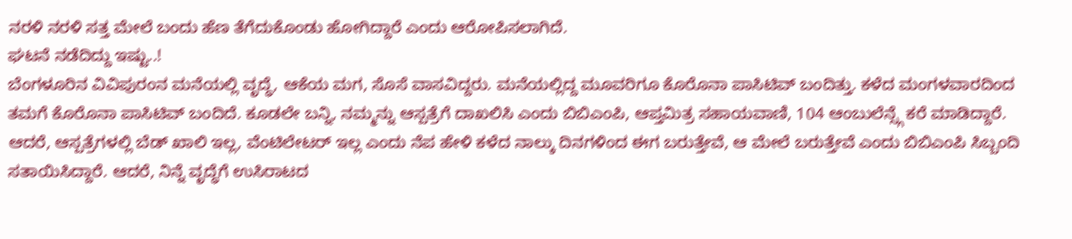ನರಳಿ ನರಳಿ ಸತ್ತ ಮೇಲೆ ಬಂದು ಹೆಣ ತೆಗೆದುಕೊಂಡು ಹೋಗಿದ್ದಾರೆ ಎಂದು ಆರೋಪಿಸಲಾಗಿದೆ.
ಘಟನೆ ನಡೆದಿದ್ದು ಇಷ್ಟು..!
ಬೆಂಗಳೂರಿನ ವಿವಿಪುರಂನ ಮನೆಯಲ್ಲಿ ವೃದ್ಧೆ, ಆಕೆಯ ಮಗ, ಸೊಸೆ ವಾಸವಿದ್ದರು. ಮನೆಯಲ್ಲಿದ್ದ ಮೂವರಿಗೂ ಕೊರೊನಾ ಪಾಸಿಟಿವ್ ಬಂದಿತ್ತು. ಕಳೆದ ಮಂಗಳವಾರದಿಂದ ತಮಗೆ ಕೊರೊನಾ ಪಾಸಿಟಿವ್ ಬಂದಿದೆ. ಕೂಡಲೇ ಬನ್ನಿ, ನಮ್ಮನ್ನು ಆಸ್ಪತ್ರೆಗೆ ದಾಖಲಿಸಿ ಎಂದು ಬಿಬಿಎಂಪಿ, ಆಪ್ತಮಿತ್ರ ಸಹಾಯವಾಣಿ, 104 ಆಂಬುಲೆನ್ಸ್ಗೆ ಕರೆ ಮಾಡಿದ್ದಾರೆ.
ಆದರೆ, ಆಸ್ಪತ್ರೆಗಳಲ್ಲಿ ಬೆಡ್ ಖಾಲಿ ಇಲ್ಲ, ವೆಂಟಿಲೇಟರ್ ಇಲ್ಲ ಎಂದು ನೆಪ ಹೇಳಿ ಕಳೆದ ನಾಲ್ಕು ದಿನಗಳಿಂದ ಈಗ ಬರುತ್ತೇವೆ, ಆ ಮೇಲೆ ಬರುತ್ತೇವೆ ಎಂದು ಬಿಬಿಎಂಪಿ ಸಿಬ್ಬಂದಿ ಸತಾಯಿಸಿದ್ದಾರೆ. ಆದರೆ, ನಿನ್ನೆ ವೃದ್ಧೆಗೆ ಉಸಿರಾಟದ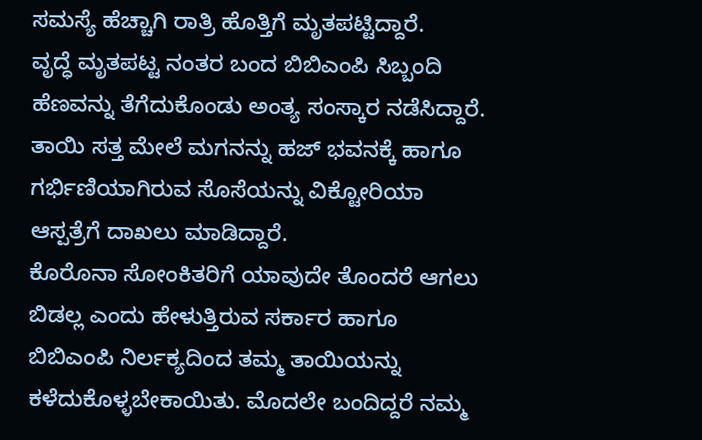ಸಮಸ್ಯೆ ಹೆಚ್ಚಾಗಿ ರಾತ್ರಿ ಹೊತ್ತಿಗೆ ಮೃತಪಟ್ಟಿದ್ದಾರೆ.
ವೃದ್ಧೆ ಮೃತಪಟ್ಟ ನಂತರ ಬಂದ ಬಿಬಿಎಂಪಿ ಸಿಬ್ಬಂದಿ ಹೆಣವನ್ನು ತೆಗೆದುಕೊಂಡು ಅಂತ್ಯ ಸಂಸ್ಕಾರ ನಡೆಸಿದ್ದಾರೆ. ತಾಯಿ ಸತ್ತ ಮೇಲೆ ಮಗನನ್ನು ಹಜ್ ಭವನಕ್ಕೆ ಹಾಗೂ ಗರ್ಭಿಣಿಯಾಗಿರುವ ಸೊಸೆಯನ್ನು ವಿಕ್ಟೋರಿಯಾ ಆಸ್ಪತ್ರೆಗೆ ದಾಖಲು ಮಾಡಿದ್ದಾರೆ.
ಕೊರೊನಾ ಸೋಂಕಿತರಿಗೆ ಯಾವುದೇ ತೊಂದರೆ ಆಗಲು ಬಿಡಲ್ಲ ಎಂದು ಹೇಳುತ್ತಿರುವ ಸರ್ಕಾರ ಹಾಗೂ ಬಿಬಿಎಂಪಿ ನಿರ್ಲಕ್ಯದಿಂದ ತಮ್ಮ ತಾಯಿಯನ್ನು ಕಳೆದುಕೊಳ್ಳಬೇಕಾಯಿತು. ಮೊದಲೇ ಬಂದಿದ್ದರೆ ನಮ್ಮ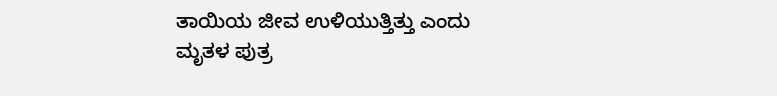ತಾಯಿಯ ಜೀವ ಉಳಿಯುತ್ತಿತ್ತು ಎಂದು ಮೃತಳ ಪುತ್ರ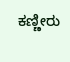ಕಣ್ಣೀರು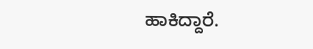ಹಾಕಿದ್ದಾರೆ.